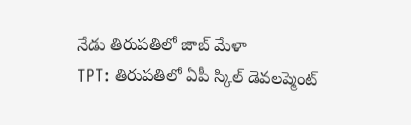నేడు తిరుపతిలో జాబ్ మేళా
TPT: తిరుపతిలో ఏపీ స్కిల్ డెవలప్మెంట్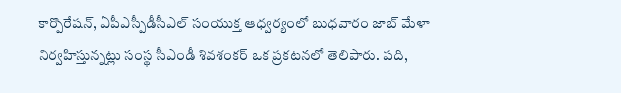కార్పొరేషన్, ఏపీఎస్పీడీసీఎల్ సంయుక్త ఆధ్వర్యంలో బుధవారం జాబ్ మేళా నిర్వహిస్తున్నట్లు సంస్థ సీఎండీ శివశంకర్ ఒక ప్రకటనలో తెలిపారు. పది,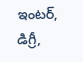ఇంటర్, డిగ్రీ,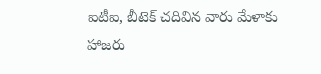ఐటీఐ, బీటెక్ చదివిన వారు మేళాకు హాజరు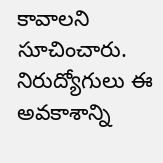కావాలని సూచించారు. నిరుద్యోగులు ఈ అవకాశాన్ని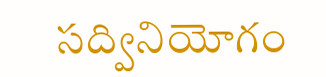సద్వినియోగం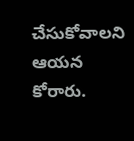చేసుకోవాలని ఆయన కోరారు.